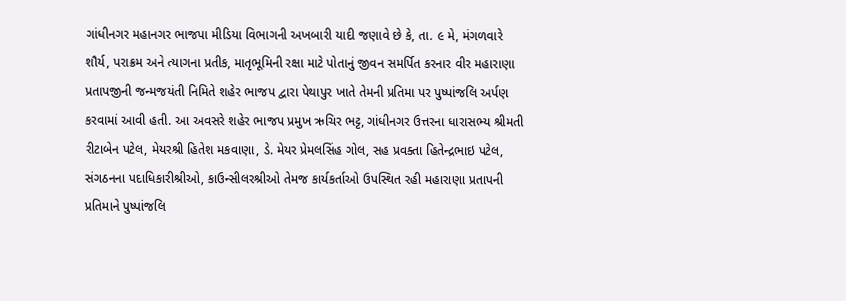ગાંધીનગર મહાનગર ભાજપા મીડિયા વિભાગની અખબારી યાદી જણાવે છે કે, તા. ૯ મે, મંગળવારે શૌર્ય, પરાક્રમ અને ત્યાગના પ્રતીક, માતૃભૂમિની રક્ષા માટે પોતાનું જીવન સમર્પિત કરનાર વીર મહારાણા પ્રતાપજીની જન્મજયંતી નિમિતે શહેર ભાજપ દ્વારા પેથાપુર ખાતે તેમની પ્રતિમા પર પુષ્પાંજલિ અર્પણ કરવામાં આવી હતી. આ અવસરે શહેર ભાજપ પ્રમુખ ઋચિર ભટ્ટ, ગાંધીનગર ઉત્તરના ધારાસભ્ય શ્રીમતી રીટાબેન પટેલ, મેયરશ્રી હિતેશ મકવાણા, ડે. મેયર પ્રેમલસિંહ ગોલ, સહ પ્રવક્તા હિતેન્દ્રભાઇ પટેલ, સંગઠનના પદાધિકારીશ્રીઓ, કાઉન્સીલરશ્રીઓ તેમજ કાર્યકર્તાઓ ઉપસ્થિત રહી મહારાણા પ્રતાપની પ્રતિમાને પુષ્પાંજલિ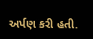અર્પણ કરી હતી.